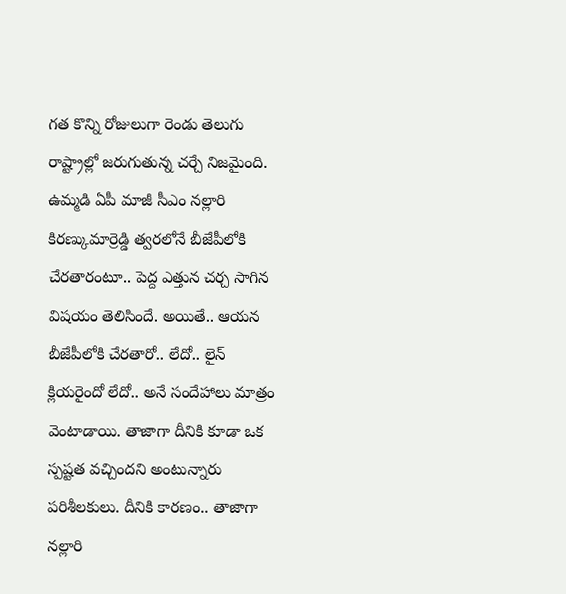గత కొన్ని రోజులుగా రెండు తెలుగు రాష్ట్రాల్లో జరుగుతున్న చర్చే నిజమైంది. ఉమ్మడి ఏపీ మాజీ సీఎం నల్లారి కిరణ్కుమార్రెడ్డి త్వరలోనే బీజేపీలోకి చేరతారంటూ.. పెద్ద ఎత్తున చర్చ సాగిన విషయం తెలిసిందే. అయితే.. ఆయన బీజేపీలోకి చేరతారో.. లేదో.. లైన్ క్లియరైందో లేదో.. అనే సందేహాలు మాత్రం వెంటాడాయి. తాజాగా దీనికి కూడా ఒక స్పష్టత వచ్చిందని అంటున్నారు పరిశీలకులు. దీనికి కారణం.. తాజాగా నల్లారి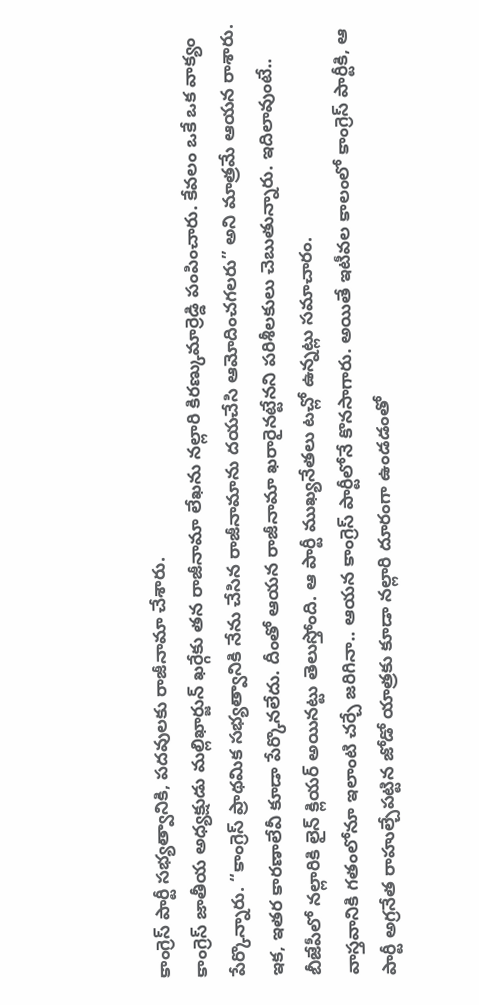కాంగ్రెస్ పార్టీ సభ్యత్వానికి, పదవులకు రాజీనామా చేశారు.
కాంగ్రెస్ జాతీయ అధ్యక్షుడు మల్లిఖార్జున్ ఖర్గేకు తన రాజీనామా లేఖను నల్లారి కిరణ్కుమార్రెడ్డి పంపించారు. కేవలం ఒకే ఒక వాక్యం పేర్కొన్నారు. “కాంగ్రెస్ ప్రాథమిక సభ్యత్వానికి నేను చేసిన రాజీనామాను దయచేసి ఆమోదించగలరు” అని మాత్రమే ఆయన రాశారు. ఇక, ఇతర కారణాలేవీ కూడా పేర్కొనలేదు. దీంతో ఆయన రాజీనామా ఖరారైనట్టేనని పరిశీలకులు చెబుతున్నారు. ఇదిలావుంటే.. బీజేపీలో నల్లారికి లైన్ క్లియర్ అయినట్టు తెలుస్తోంది. ఆ పార్టీ ముఖ్యనేతలు టచ్లో ఉన్నట్లు సమాచారం.
వాస్తవానికి గతంలోనూ ఇలాంటి చర్చే జరిగినా.. ఆయన కాంగ్రెస్ పార్టీలోనే కొనసాగారు. అయితే ఇటీవల కాలంలో కాంగ్రెస్ పార్టీకి, ఆ పార్టీ అగ్రనేత రాహుల్చేపట్టిన జోడో యాత్రకు కూడా నల్లారి దూరంగా ఉండడంతో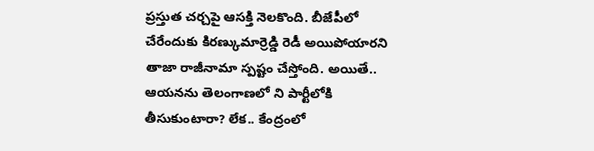ప్రస్తుత చర్చపై ఆసక్తి నెలకొంది. బీజేపీలో చేరేందుకు కిరణ్కుమార్రెడ్డి రెడీ అయిపోయారని తాజా రాజీనామా స్పష్టం చేస్తోంది. అయితే.. ఆయనను తెలంగాణలో ని పార్టీలోకి తీసుకుంటారా? లేక.. కేంద్రంలో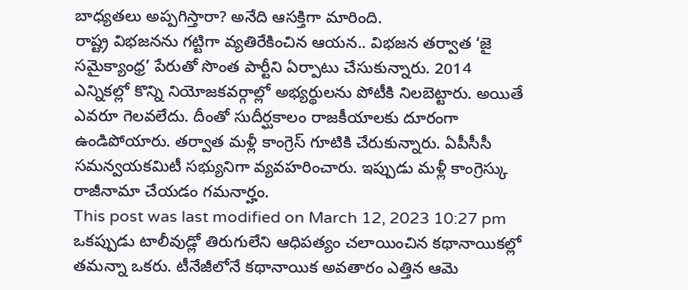బాధ్యతలు అప్పగిస్తారా? అనేది ఆసక్తిగా మారింది.
రాష్ట్ర విభజనను గట్టిగా వ్యతిరేకించిన ఆయన.. విభజన తర్వాత ‘జై సమైక్యాంధ్ర’ పేరుతో సొంత పార్టీని ఏర్పాటు చేసుకున్నారు. 2014 ఎన్నికల్లో కొన్ని నియోజకవర్గాల్లో అభ్యర్థులను పోటీకి నిలబెట్టారు. అయితే ఎవరూ గెలవలేదు. దీంతో సుదీర్ఘకాలం రాజకీయాలకు దూరంగా ఉండిపోయారు. తర్వాత మళ్లీ కాంగ్రెస్ గూటికి చేరుకున్నారు. ఏపీసీసీ సమన్వయకమిటీ సభ్యునిగా వ్యవహరించారు. ఇప్పుడు మళ్లీ కాంగ్రెస్కు రాజీనామా చేయడం గమనార్హం.
This post was last modified on March 12, 2023 10:27 pm
ఒకప్పుడు టాలీవుడ్లో తిరుగులేని ఆధిపత్యం చలాయించిన కథానాయికల్లో తమన్నా ఒకరు. టీనేజీలోనే కథానాయిక అవతారం ఎత్తిన ఆమె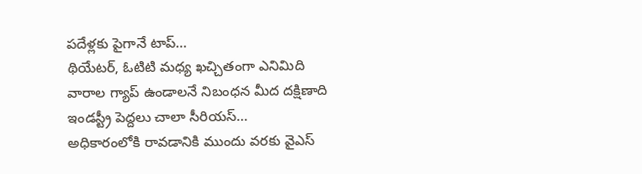పదేళ్లకు పైగానే టాప్…
థియేటర్, ఓటిటి మధ్య ఖచ్చితంగా ఎనిమిది వారాల గ్యాప్ ఉండాలనే నిబంధన మీద దక్షిణాది ఇండస్ట్రీ పెద్దలు చాలా సీరియస్…
అధికారంలోకి రావడానికి ముందు వరకు వైఎస్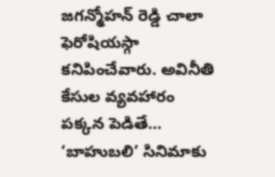జగన్మోహన్ రెడ్డి చాలా ఫెరోషియస్గా కనిపించేవారు. అవినీతి కేసుల వ్యవహారం పక్కన పెడితే…
‘బాహుబలి’ సినిమాకు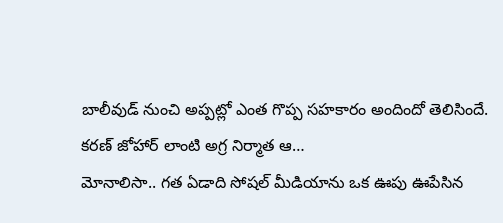బాలీవుడ్ నుంచి అప్పట్లో ఎంత గొప్ప సహకారం అందిందో తెలిసిందే. కరణ్ జోహార్ లాంటి అగ్ర నిర్మాత ఆ…
మోనాలిసా.. గత ఏడాది సోషల్ మీడియాను ఒక ఊపు ఊపేసిన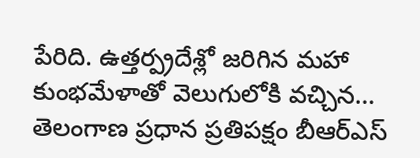పేరిది. ఉత్తర్ప్రదేశ్లో జరిగిన మహా కుంభమేళాతో వెలుగులోకి వచ్చిన…
తెలంగాణ ప్రధాన ప్రతిపక్షం బీఆర్ఎస్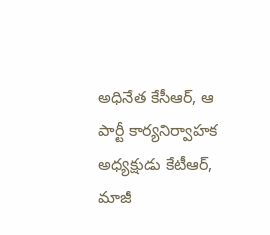అధినేత కేసీఆర్, ఆ పార్టీ కార్యనిర్వాహక అధ్యక్షుడు కేటీఆర్, మాజీ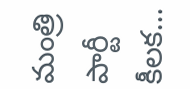మంత్రి పార్టీ కీలక…